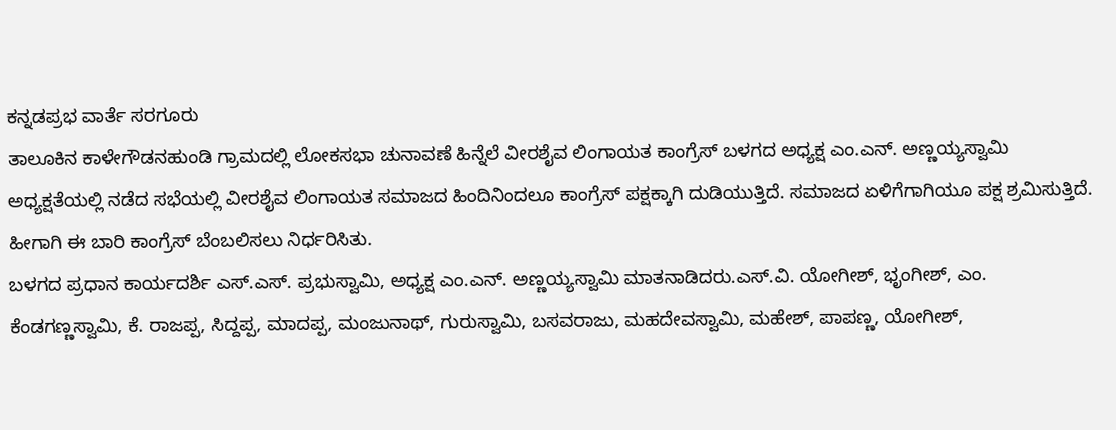ಕನ್ನಡಪ್ರಭ ವಾರ್ತೆ ಸರಗೂರು
ತಾಲೂಕಿನ ಕಾಳೇಗೌಡನಹುಂಡಿ ಗ್ರಾಮದಲ್ಲಿ ಲೋಕಸಭಾ ಚುನಾವಣೆ ಹಿನ್ನೆಲೆ ವೀರಶೈವ ಲಿಂಗಾಯತ ಕಾಂಗ್ರೆಸ್ ಬಳಗದ ಅಧ್ಯಕ್ಷ ಎಂ.ಎನ್. ಅಣ್ಣಯ್ಯಸ್ವಾಮಿ ಅಧ್ಯಕ್ಷತೆಯಲ್ಲಿ ನಡೆದ ಸಭೆಯಲ್ಲಿ ವೀರಶೈವ ಲಿಂಗಾಯತ ಸಮಾಜದ ಹಿಂದಿನಿಂದಲೂ ಕಾಂಗ್ರೆಸ್ ಪಕ್ಷಕ್ಕಾಗಿ ದುಡಿಯುತ್ತಿದೆ. ಸಮಾಜದ ಏಳಿಗೆಗಾಗಿಯೂ ಪಕ್ಷ ಶ್ರಮಿಸುತ್ತಿದೆ. ಹೀಗಾಗಿ ಈ ಬಾರಿ ಕಾಂಗ್ರೆಸ್ ಬೆಂಬಲಿಸಲು ನಿರ್ಧರಿಸಿತು.
ಬಳಗದ ಪ್ರಧಾನ ಕಾರ್ಯದರ್ಶಿ ಎಸ್.ಎಸ್. ಪ್ರಭುಸ್ವಾಮಿ, ಅಧ್ಯಕ್ಷ ಎಂ.ಎನ್. ಅಣ್ಣಯ್ಯಸ್ವಾಮಿ ಮಾತನಾಡಿದರು.ಎಸ್.ವಿ. ಯೋಗೀಶ್, ಭೃಂಗೀಶ್, ಎಂ. ಕೆಂಡಗಣ್ಣಸ್ವಾಮಿ, ಕೆ. ರಾಜಪ್ಪ, ಸಿದ್ದಪ್ಪ, ಮಾದಪ್ಪ, ಮಂಜುನಾಥ್, ಗುರುಸ್ವಾಮಿ, ಬಸವರಾಜು, ಮಹದೇವಸ್ವಾಮಿ, ಮಹೇಶ್, ಪಾಪಣ್ಣ, ಯೋಗೀಶ್,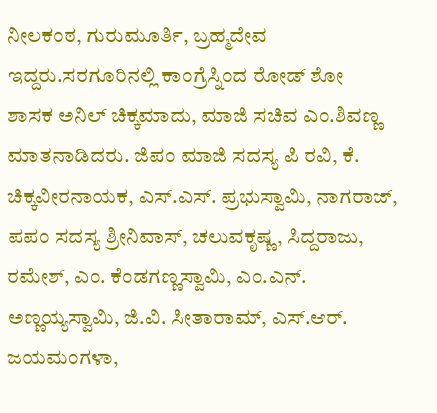ನೀಲಕಂಠ, ಗುರುಮೂರ್ತಿ, ಬ್ರಹ್ಮದೇವ ಇದ್ದರು.ಸರಗೂರಿನಲ್ಲಿ ಕಾಂಗ್ರೆಸ್ನಿಂದ ರೋಡ್ ಶೋ
ಶಾಸಕ ಅನಿಲ್ ಚಿಕ್ಕಮಾದು, ಮಾಜಿ ಸಚಿವ ಎಂ.ಶಿವಣ್ಣ ಮಾತನಾಡಿದರು. ಜಿಪಂ ಮಾಜಿ ಸದಸ್ಯ ಪಿ ರವಿ, ಕೆ. ಚಿಕ್ಕವೀರನಾಯಕ, ಎಸ್.ಎಸ್. ಪ್ರಭುಸ್ವಾಮಿ, ನಾಗರಾಜ್, ಪಪಂ ಸದಸ್ಯ ಶ್ರೀನಿವಾಸ್, ಚಲುವಕೃಷ್ಣ, ಸಿದ್ದರಾಜು, ರಮೇಶ್, ಎಂ. ಕೆಂಡಗಣ್ಣಸ್ವಾಮಿ, ಎಂ.ಎನ್. ಅಣ್ಣಯ್ಯಸ್ವಾಮಿ, ಜಿ.ವಿ. ಸೀತಾರಾಮ್, ಎಸ್.ಆರ್. ಜಯಮಂಗಳಾ,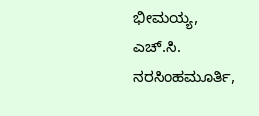ಭೀಮಯ್ಯ, ಎಚ್.ಸಿ. ನರಸಿಂಹಮೂರ್ತಿ,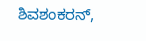ಶಿವಶಂಕರನ್,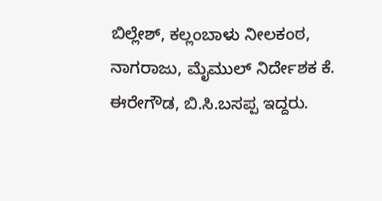ಬಿಲ್ಲೇಶ್, ಕಲ್ಲಂಬಾಳು ನೀಲಕಂಠ, ನಾಗರಾಜು, ಮೈಮುಲ್ ನಿರ್ದೇಶಕ ಕೆ. ಈರೇಗೌಡ, ಬಿ.ಸಿ.ಬಸಪ್ಪ ಇದ್ದರು.